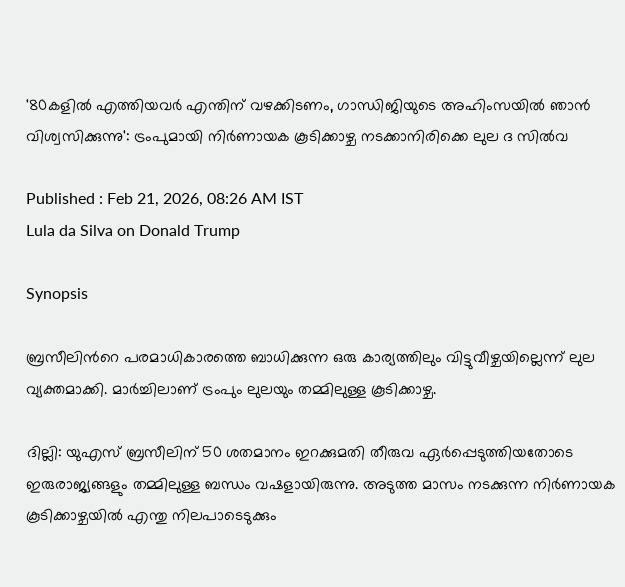'80കളിൽ എത്തിയവർ എന്തിന് വഴക്കിടണം, ഗാന്ധിജിയുടെ അഹിംസയിൽ ഞാൻ വിശ്വസിക്കുന്നു': ട്രംപുമായി നിർണായക കൂടിക്കാഴ്ച നടക്കാനിരിക്കെ ലുല ദ സിൽവ

Published : Feb 21, 2026, 08:26 AM IST
Lula da Silva on Donald Trump

Synopsis

ബ്രസീലിന്‍റെ പരമാധികാരത്തെ ബാധിക്കുന്ന ഒരു കാര്യത്തിലും വിട്ടുവീഴ്ചയില്ലെന്ന് ലുല വ്യക്തമാക്കി. മാർച്ചിലാണ് ട്രംപും ലുലയും തമ്മിലുള്ള കൂടിക്കാഴ്ച.

ദില്ലി: യുഎസ് ബ്രസീലിന് 50 ശതമാനം ഇറക്കുമതി തീരുവ ഏർപ്പെടുത്തിയതോടെ ഇരുരാജ്യങ്ങളും തമ്മിലുള്ള ബന്ധം വഷളായിരുന്നു. അടുത്ത മാസം നടക്കുന്ന നിർണായക കൂടിക്കാഴ്ചയിൽ എന്തു നിലപാടെടുക്കും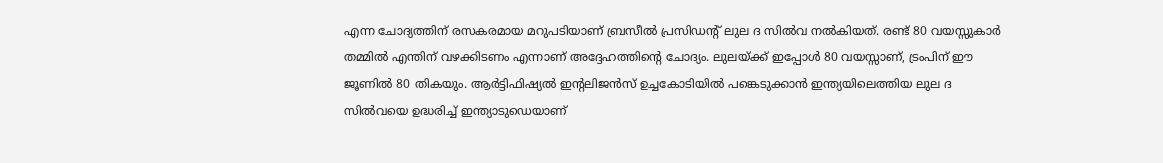എന്ന ചോദ്യത്തിന് രസകരമായ മറുപടിയാണ് ബ്രസീൽ പ്രസിഡന്‍റ് ലുല ദ സിൽവ നൽകിയത്. രണ്ട് 80 വയസ്സുകാർ തമ്മിൽ എന്തിന് വഴക്കിടണം എന്നാണ് അദ്ദേഹത്തിന്‍റെ ചോദ്യം. ലുലയ്ക്ക് ഇപ്പോൾ 80 വയസ്സാണ്, ട്രംപിന് ഈ ജൂണിൽ 80 തികയും. ആർട്ടിഫിഷ്യൽ ഇന്റലിജൻസ് ഉച്ചകോടിയിൽ പങ്കെടുക്കാൻ ഇന്ത്യയിലെത്തിയ ലുല ദ സിൽവയെ ഉദ്ധരിച്ച് ഇന്ത്യാടുഡെയാണ്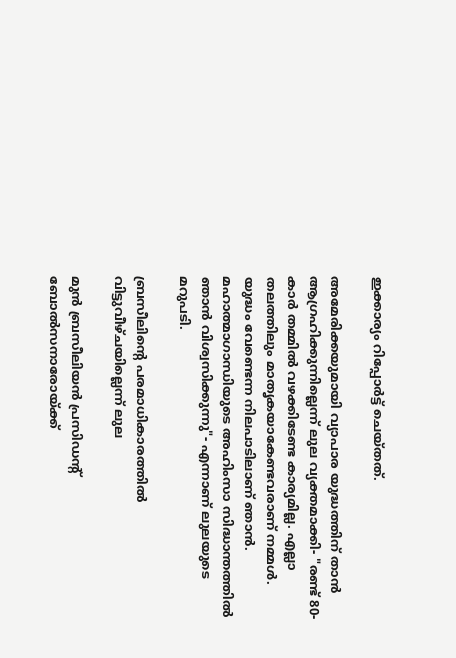ഇക്കാര്യം റിപ്പോർട്ട് ചെയ്തത്.

അമേരിക്കയുമായി വ്യാപാര യുദ്ധത്തിന് താൻ ആഗ്രഹിക്കുന്നില്ലെന്ന് ലുല വ്യക്തമാക്കി- "രണ്ട് 80-കാർ തമ്മിൽ വഴക്കിടേണ്ട കാര്യമില്ല. എല്ലാ തലത്തിലും മാതൃകയാകേണ്ടവരാണ് നമ്മൾ. യുദ്ധം വേണ്ടെന്ന നിലപാടിലാണ് ഞാൻ. മഹാത്മാഗാന്ധിയുടെ അഹിംസാ സിദ്ധാന്തത്തിൽ ഞാൻ വിശ്വസിക്കുന്നു"- എന്നാണ് ലുലയുടെ മറുപടി.

ബ്രസീലിന്‍റെ പരമാധികാരത്തിൽ വിട്ടുവീഴ്ചയില്ലെന്ന് ലുല

മുൻ ബ്രസീലിയൻ പ്രസിഡന്റ് ബോൽസനാരോയ്ക്ക്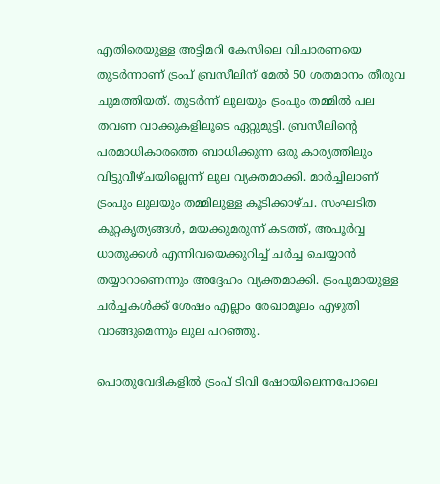എതിരെയുള്ള അട്ടിമറി കേസിലെ വിചാരണയെ തുടർന്നാണ് ട്രംപ് ബ്രസീലിന് മേൽ 50 ശതമാനം തീരുവ ചുമത്തിയത്. തുടർന്ന് ലുലയും ട്രംപും തമ്മിൽ പല തവണ വാക്കുകളിലൂടെ ഏറ്റുമുട്ടി. ബ്രസീലിന്‍റെ പരമാധികാരത്തെ ബാധിക്കുന്ന ഒരു കാര്യത്തിലും വിട്ടുവീഴ്ചയില്ലെന്ന് ലുല വ്യക്തമാക്കി. മാർച്ചിലാണ് ട്രംപും ലുലയും തമ്മിലുള്ള കൂടിക്കാഴ്ച. സംഘടിത കുറ്റകൃത്യങ്ങൾ, മയക്കുമരുന്ന് കടത്ത്, അപൂർവ്വ ധാതുക്കൾ എന്നിവയെക്കുറിച്ച് ചർച്ച ചെയ്യാൻ തയ്യാറാണെന്നും അദ്ദേഹം വ്യക്തമാക്കി. ട്രംപുമായുള്ള ചർച്ചകൾക്ക് ശേഷം എല്ലാം രേഖാമൂലം എഴുതി വാങ്ങുമെന്നും ലുല പറഞ്ഞു.

പൊതുവേദികളിൽ ട്രംപ് ടിവി ഷോയിലെന്നപോലെ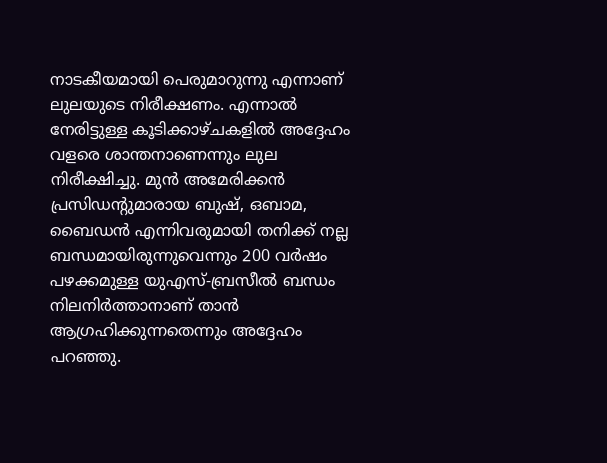നാടകീയമായി പെരുമാറുന്നു എന്നാണ് ലുലയുടെ നിരീക്ഷണം. എന്നാൽ നേരിട്ടുള്ള കൂടിക്കാഴ്ചകളിൽ അദ്ദേഹം വളരെ ശാന്തനാണെന്നും ലുല നിരീക്ഷിച്ചു. മുൻ അമേരിക്കൻ പ്രസിഡന്റുമാരായ ബുഷ്, ഒബാമ, ബൈഡൻ എന്നിവരുമായി തനിക്ക് നല്ല ബന്ധമായിരുന്നുവെന്നും 200 വർഷം പഴക്കമുള്ള യുഎസ്-ബ്രസീൽ ബന്ധം നിലനിർത്താനാണ് താൻ ആഗ്രഹിക്കുന്നതെന്നും അദ്ദേഹം പറഞ്ഞു.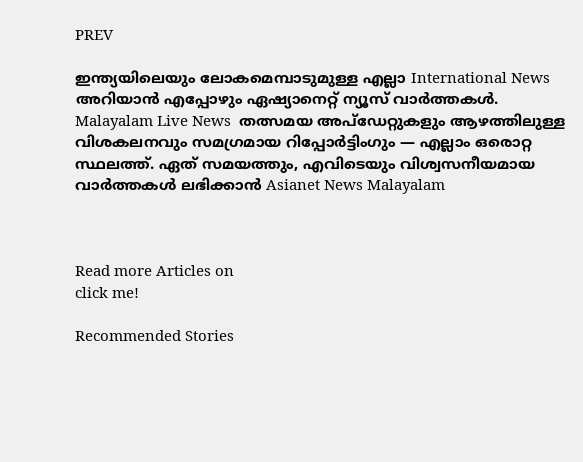PREV

ഇന്ത്യയിലെയും ലോകമെമ്പാടുമുള്ള എല്ലാ International News അറിയാൻ എപ്പോഴും ഏഷ്യാനെറ്റ് ന്യൂസ് വാർത്തകൾ. Malayalam Live News  തത്സമയ അപ്‌ഡേറ്റുകളും ആഴത്തിലുള്ള വിശകലനവും സമഗ്രമായ റിപ്പോർട്ടിംഗും — എല്ലാം ഒരൊറ്റ സ്ഥലത്ത്. ഏത് സമയത്തും, എവിടെയും വിശ്വസനീയമായ വാർത്തകൾ ലഭിക്കാൻ Asianet News Malayalam



Read more Articles on
click me!

Recommended Stories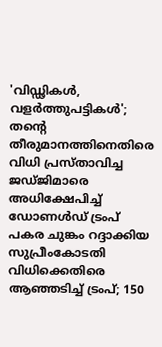'വിഡ്ഢികൾ, വളർത്തുപട്ടികൾ'; തൻ്റെ തീരുമാനത്തിനെതിരെ വിധി പ്രസ്‌താവിച്ച ജഡ്‌ജിമാരെ അധിക്ഷേപിച്ച് ഡോണൾഡ് ട്രംപ്
പകര ചുങ്കം റദ്ദാക്കിയ സുപ്രീംകോടതി വിധിക്കെതിരെ ആഞ്ഞടിച്ച് ട്രംപ്; 150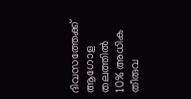ദിവസത്തേക്ക് ആഗോള തലത്തിൽ 10% അധിക തീരുവ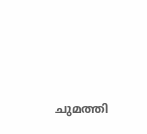ചുമത്തി